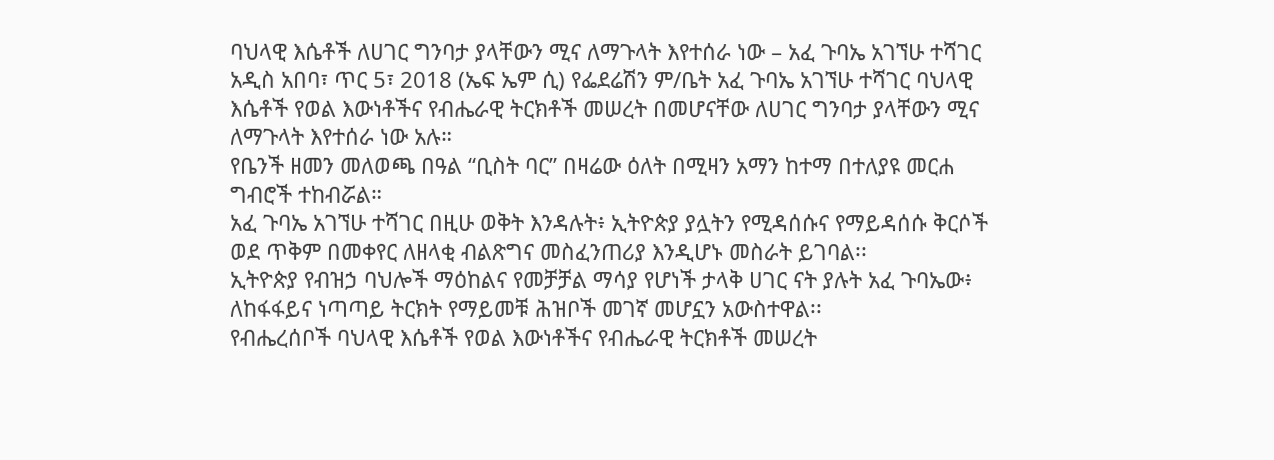ባህላዊ እሴቶች ለሀገር ግንባታ ያላቸውን ሚና ለማጉላት እየተሰራ ነው – አፈ ጉባኤ አገኘሁ ተሻገር
አዲስ አበባ፣ ጥር 5፣ 2018 (ኤፍ ኤም ሲ) የፌደሬሽን ም/ቤት አፈ ጉባኤ አገኘሁ ተሻገር ባህላዊ እሴቶች የወል እውነቶችና የብሔራዊ ትርክቶች መሠረት በመሆናቸው ለሀገር ግንባታ ያላቸውን ሚና ለማጉላት እየተሰራ ነው አሉ።
የቤንች ዘመን መለወጫ በዓል “ቢስት ባር” በዛሬው ዕለት በሚዛን አማን ከተማ በተለያዩ መርሐ ግብሮች ተከብሯል።
አፈ ጉባኤ አገኘሁ ተሻገር በዚሁ ወቅት እንዳሉት፥ ኢትዮጵያ ያሏትን የሚዳሰሱና የማይዳሰሱ ቅርሶች ወደ ጥቅም በመቀየር ለዘላቂ ብልጽግና መስፈንጠሪያ እንዲሆኑ መስራት ይገባል፡፡
ኢትዮጵያ የብዝኃ ባህሎች ማዕከልና የመቻቻል ማሳያ የሆነች ታላቅ ሀገር ናት ያሉት አፈ ጉባኤው፥ ለከፋፋይና ነጣጣይ ትርክት የማይመቹ ሕዝቦች መገኛ መሆኗን አውስተዋል፡፡
የብሔረሰቦች ባህላዊ እሴቶች የወል እውነቶችና የብሔራዊ ትርክቶች መሠረት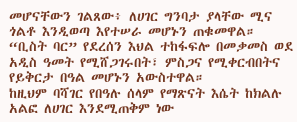መሆናቸውን ገልጸው፥ ለሀገር ግንባታ ያላቸው ሚና ጎልቶ እንዲወጣ እየተሠራ መሆኑን ጠቁመዋል።
“ቢስት ባር” የደረሰን እህል ተከፋፍሎ በመቃመስ ወደ አዲስ ዓመት የሚሸጋገሩበት፣ ምስጋና የሚቀርብበትና የይቅርታ በዓል መሆኑን አውስተዋል።
ከዚህም ባሻገር የበዓሉ ሰላም የማጽናት እሴት ከክልሉ አልፎ ለሀገር እንደሚጠቅም ነው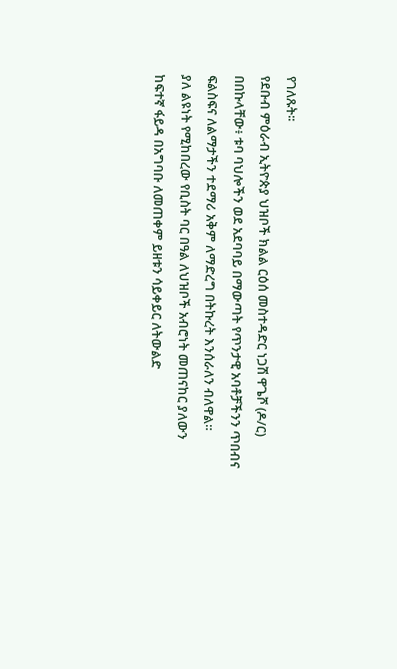የገለጹት፡፡
የደቡብ ምዕራብ ኢትዮጵያ ህዝቦች ክልል ርዕሰ መስተዳድር ነጋሽ ዋጌሾ (ዶ/ር) በበኩላቸው፥ ቱባ ባህሎችን ወደ አደባባይ በማውጣት የጥንታዊ አባቶቻችንን ጥበብና ፍልስፍና ለልማታችን ተደማሪ አቅም ለማድረግ በትኩረት እንሰራለን ብለዋል።
ያለ ልዩነት የሚከበረው የቢስት ባር በዓል ለህዝቦች አብሮነት መጠናከር ያለውን ከፍተኛ ፋይዳ በአግባቡ ለመጠቀም ይዘቱን ሳይቀይር ለትውልድ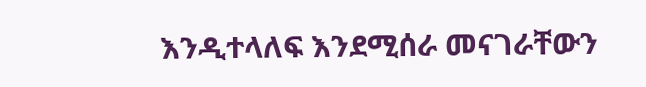እንዲተላለፍ እንደሚሰራ መናገራቸውን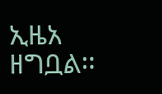ኢዜአ ዘግቧል፡፡